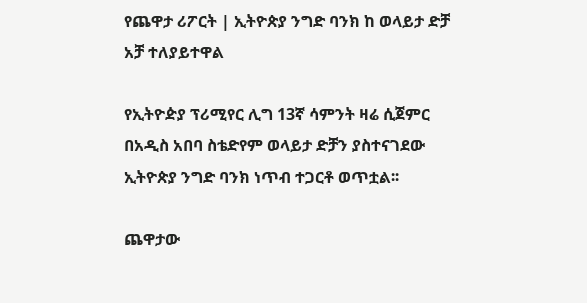የጨዋታ ሪፖርት | ኢትዮጵያ ንግድ ባንክ ከ ወላይታ ድቻ አቻ ተለያይተዋል

የኢትዮዽያ ፕሪሚየር ሊግ 13ኛ ሳምንት ዛሬ ሲጀምር በአዲስ አበባ ስቴድየም ወላይታ ድቻን ያስተናገደው ኢትዮጵያ ንግድ ባንክ ነጥብ ተጋርቶ ወጥቷል፡፡

ጨዋታው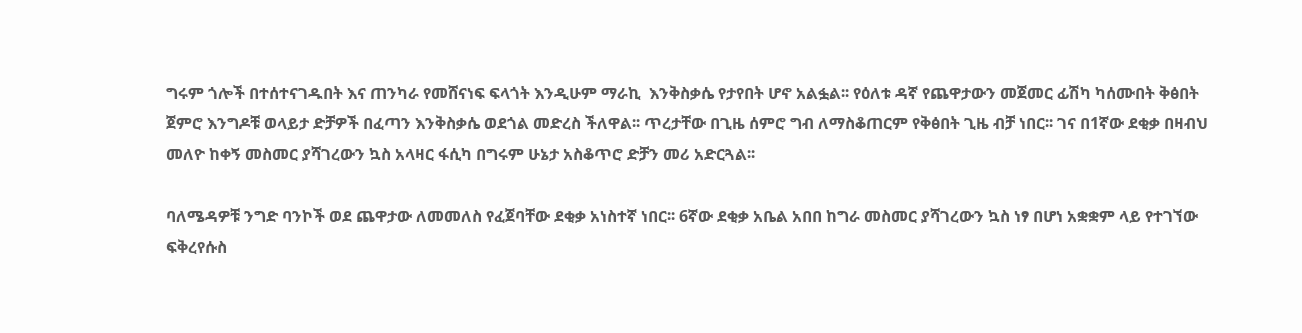ግሩም ጎሎች በተሰተናገዱበት እና ጠንካራ የመሸናነፍ ፍላጎት እንዲሁም ማራኪ  እንቅስቃሴ የታየበት ሆኖ አልፏል፡፡ የዕለቱ ዳኛ የጨዋታውን መጀመር ፊሽካ ካሰሙበት ቅፅበት ጀምሮ እንግዶቹ ወላይታ ድቻዎች በፈጣን እንቅስቃሴ ወደጎል መድረስ ችለዋል፡፡ ጥረታቸው በጊዜ ሰምሮ ግብ ለማስቆጠርም የቅፅበት ጊዜ ብቻ ነበር፡፡ ገና በ1ኛው ደቂቃ በዛብህ መለዮ ከቀኝ መስመር ያሻገረውን ኳስ አላዛር ፋሲካ በግሩም ሁኔታ አስቆጥሮ ድቻን መሪ አድርጓል፡፡

ባለሜዳዎቹ ንግድ ባንኮች ወደ ጨዋታው ለመመለስ የፈጀባቸው ደቂቃ አነስተኛ ነበር፡፡ 6ኛው ደቂቃ አቤል አበበ ከግራ መስመር ያሻገረውን ኳስ ነፃ በሆነ አቋቋም ላይ የተገኘው ፍቅረየሱስ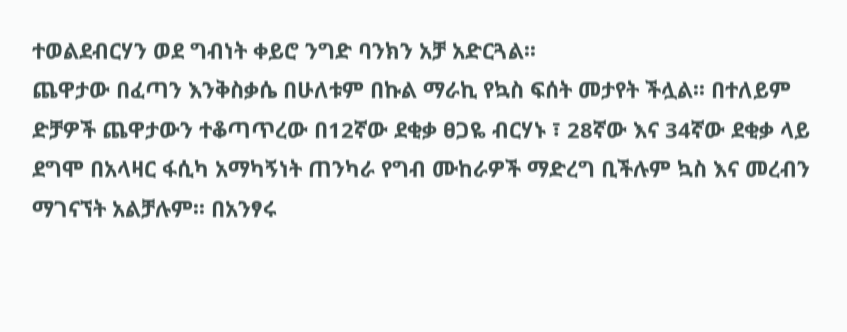ተወልደብርሃን ወደ ግብነት ቀይሮ ንግድ ባንክን አቻ አድርጓል፡፡
ጨዋታው በፈጣን እንቅስቃሴ በሁለቱም በኩል ማራኪ የኳስ ፍሰት መታየት ችሏል፡፡ በተለይም ድቻዎች ጨዋታውን ተቆጣጥረው በ12ኛው ደቂቃ ፀጋዬ ብርሃኑ ፣ 28ኛው እና 34ኛው ደቂቃ ላይ ደግሞ በአላዛር ፋሲካ አማካኝነት ጠንካራ የግብ ሙከራዎች ማድረግ ቢችሉም ኳስ እና መረብን ማገናኘት አልቻሉም፡፡ በአንፃሩ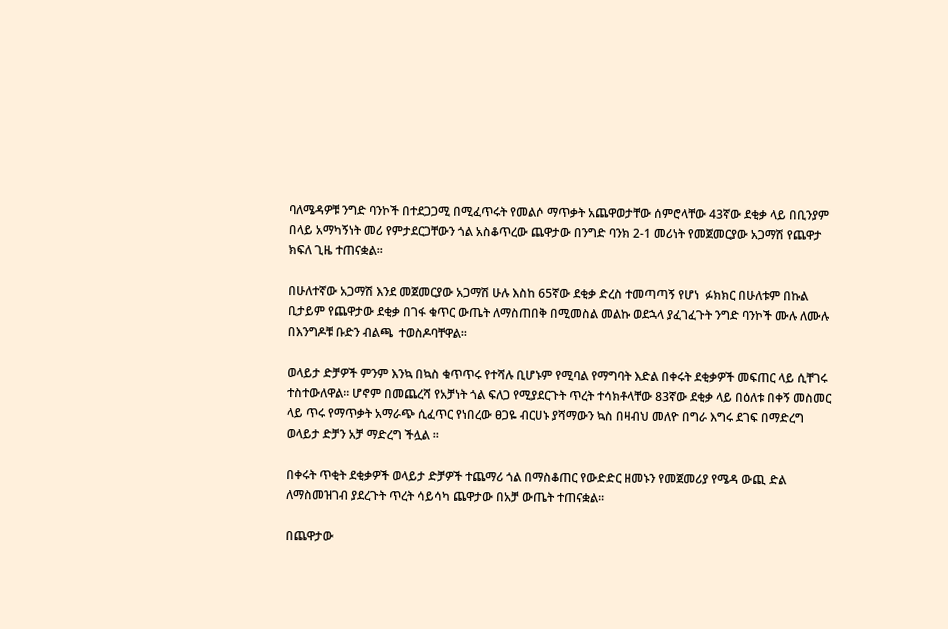ባለሜዳዎቹ ንግድ ባንኮች በተደጋጋሚ በሚፈጥሩት የመልሶ ማጥቃት አጨዋወታቸው ሰምሮላቸው 43ኛው ደቂቃ ላይ በቢንያም በላይ አማካኝነት መሪ የምታደርጋቸውን ጎል አስቆጥረው ጨዋታው በንግድ ባንክ 2-1 መሪነት የመጀመርያው አጋማሽ የጨዋታ ክፍለ ጊዜ ተጠናቋል፡፡

በሁለተኛው አጋማሽ እንደ መጀመርያው አጋማሽ ሁሉ እስከ 65ኛው ደቂቃ ድረስ ተመጣጣኝ የሆነ  ፉክክር በሁለቱም በኩል ቢታይም የጨዋታው ደቂቃ በገፋ ቁጥር ውጤት ለማስጠበቅ በሚመስል መልኩ ወደኋላ ያፈገፈጉት ንግድ ባንኮች ሙሉ ለሙሉ በእንግዶቹ ቡድን ብልጫ  ተወስዶባቸዋል፡፡

ወላይታ ድቻዎች ምንም እንኳ በኳስ ቁጥጥሩ የተሻሉ ቢሆኑም የሚባል የማግባት እድል በቀሩት ደቂቃዎች መፍጠር ላይ ሲቸገሩ ተስተውለዋል፡፡ ሆኖም በመጨረሻ የአቻነት ጎል ፍለጋ የሚያደርጉት ጥረት ተሳክቶላቸው 83ኛው ደቂቃ ላይ በዕለቱ በቀኝ መስመር ላይ ጥሩ የማጥቃት አማራጭ ሲፈጥር የነበረው ፀጋዬ ብርሀኑ ያሻማውን ኳስ በዛብህ መለዮ በግራ እግሩ ደገፍ በማድረግ ወላይታ ድቻን አቻ ማድረግ ችሏል ።

በቀሩት ጥቂት ደቂቃዎች ወላይታ ድቻዎች ተጨማሪ ጎል በማስቆጠር የውድድር ዘመኑን የመጀመሪያ የሜዳ ውጪ ድል ለማስመዝገብ ያደረጉት ጥረት ሳይሳካ ጨዋታው በአቻ ውጤት ተጠናቋል፡፡

በጨዋታው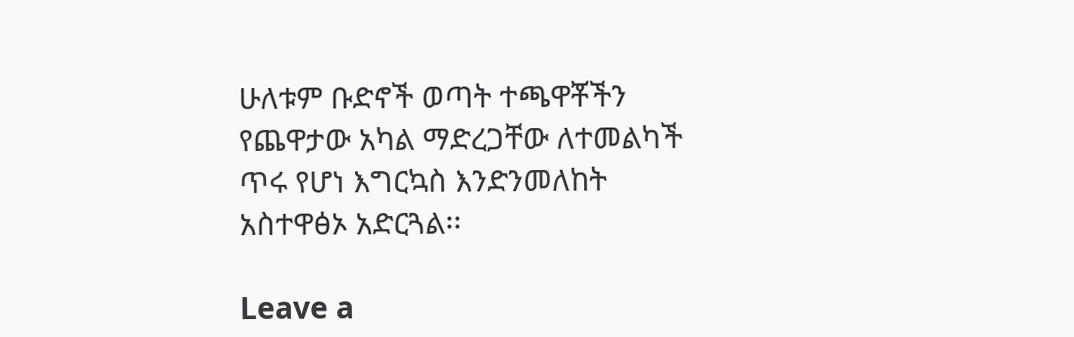ሁለቱም ቡድኖች ወጣት ተጫዋቾችን የጨዋታው አካል ማድረጋቸው ለተመልካች ጥሩ የሆነ እግርኳስ እንድንመለከት አስተዋፅኦ አድርጓል፡፡

Leave a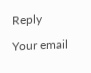Reply

Your email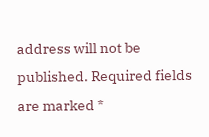address will not be published. Required fields are marked *